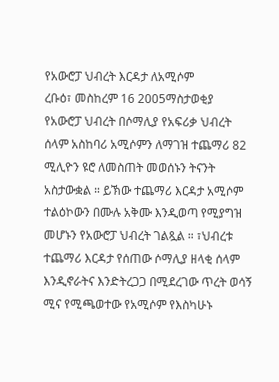የአውሮፓ ህብረት እርዳታ ለአሚሶም
ረቡዕ፣ መስከረም 16 2005ማስታወቂያ
የአውሮፓ ህብረት በሶማሊያ የአፍሪቃ ህብረት ሰላም አስከባሪ አሚሶምን ለማገዝ ተጨማሪ 82 ሚሊዮን ዩሮ ለመስጠት መወሰኑን ትናንት አስታውቋል ። ይኽው ተጨማሪ እርዳታ አሚሶም ተልዕኮውን በሙሉ አቅሙ እንዲወጣ የሚያግዝ መሆኑን የአውሮፓ ህብረት ገልጿል ። ፣ህብረቱ ተጨማሪ እርዳታ የሰጠው ሶማሊያ ዘላቂ ሰላም እንዲኖራትና እንድትረጋጋ በሚደረገው ጥረት ወሳኝ ሚና የሚጫወተው የአሚሶም የእስካሁኑ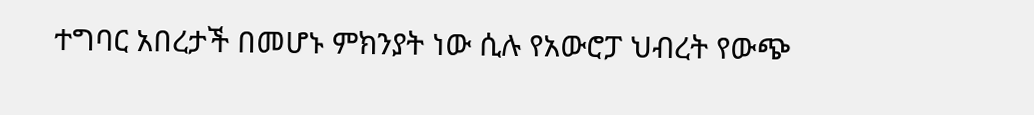ተግባር አበረታች በመሆኑ ምክንያት ነው ሲሉ የአውሮፓ ህብረት የውጭ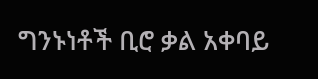ግንኑነቶች ቢሮ ቃል አቀባይ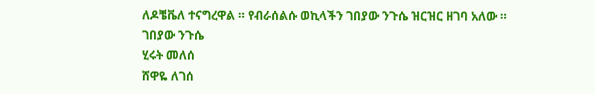ለዶቼቬለ ተናግረዋል ። የብራሰልሱ ወኪላችን ገበያው ንጉሴ ዝርዝር ዘገባ አለው ።
ገበያው ንጉሴ
ሂሩት መለሰ
ሸዋዬ ለገሰ